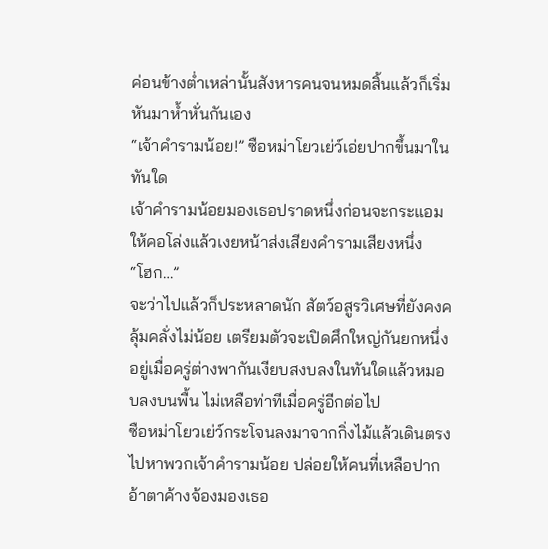ค่อนข้างต่ำเหล่านั้นสังหารคนจนหมดสิ้นแล้วก็เริ่มหันมาห้ำหั่นกันเอง
“เจ้าคำรามน้อย!” ซือหม่าโยวเย่ว์เอ่ยปากขึ้นมาในทันใด
เจ้าคำรามน้อยมองเธอปราดหนึ่งก่อนจะกระแอมให้คอโล่งแล้วเงยหน้าส่งเสียงคำรามเสียงหนึ่ง
“โฮก…”
จะว่าไปแล้วก็ประหลาดนัก สัตว์อสูรวิเศษที่ยังคงคลุ้มคลั่งไม่น้อย เตรียมตัวจะเปิดศึกใหญ่กันยกหนึ่งอยู่เมื่อครู่ต่างพากันเงียบสงบลงในทันใดแล้วหมอบลงบนพื้น ไม่เหลือท่าทีเมื่อครู่อีกต่อไป
ซือหม่าโยวเย่ว์กระโจนลงมาจากกิ่งไม้แล้วเดินตรงไปหาพวกเจ้าคำรามน้อย ปล่อยให้คนที่เหลือปากอ้าตาค้างจ้องมองเธอ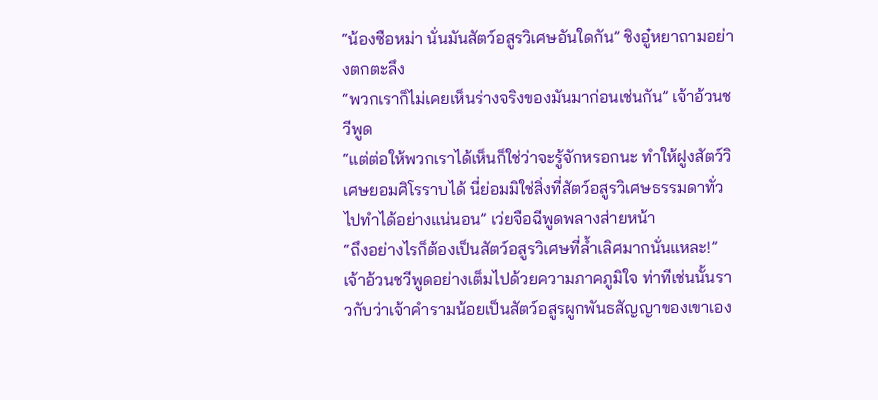“น้องซือหม่า นั่นมันสัตว์อสูรวิเศษอันใดกัน” ชิงอู๋หยาถามอย่างตกตะลึง
“พวกเราก็ไม่เคยเห็นร่างจริงของมันมาก่อนเช่นกัน” เจ้าอ้วนชวีพูด
“แต่ต่อให้พวกเราได้เห็นก็ใช่ว่าจะรู้จักหรอกนะ ทำให้ฝูงสัตว์วิเศษยอมศิโรราบได้ นี่ย่อมมิใช่สิ่งที่สัตว์อสูรวิเศษธรรมดาทั่วไปทำได้อย่างแน่นอน” เว่ยจือฉีพูดพลางส่ายหน้า
“ถึงอย่างไรก็ต้องเป็นสัตว์อสูรวิเศษที่ล้ำเลิศมากนั่นแหละ!” เจ้าอ้วนชวีพูดอย่างเต็มไปด้วยความภาคภูมิใจ ท่าทีเช่นนั้นราวกับว่าเจ้าคำรามน้อยเป็นสัตว์อสูรผูกพันธสัญญาของเขาเอง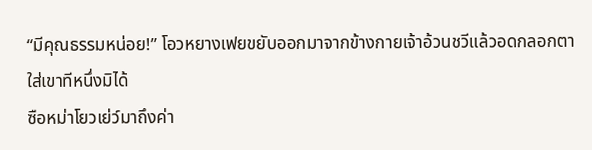“มีคุณธรรมหน่อย!” โอวหยางเฟยขยับออกมาจากข้างกายเจ้าอ้วนชวีแล้วอดกลอกตาใส่เขาทีหนึ่งมิได้
ซือหม่าโยวเย่ว์มาถึงค่า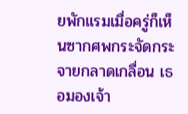ยพักแรมเมื่อครู่ก็เห็นซากศพกระจัดกระจายกลาดเกลื่อน เธอมองเจ้า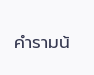คำรามน้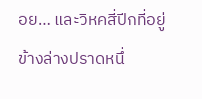อย… และวิหคสี่ปีกที่อยู่ข้างล่างปราดหนึ่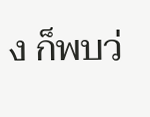ง ก็พบว่